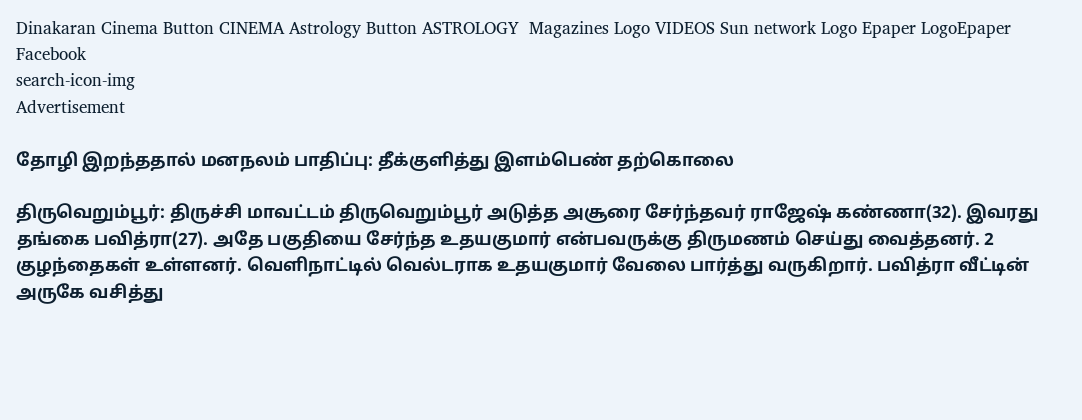Dinakaran Cinema Button CINEMA Astrology Button ASTROLOGY  Magazines Logo VIDEOS Sun network Logo Epaper LogoEpaper Facebook
search-icon-img
Advertisement

தோழி இறந்ததால் மனநலம் பாதிப்பு: தீக்குளித்து இளம்பெண் தற்கொலை

திருவெறும்பூர்: திருச்சி மாவட்டம் திருவெறும்பூர் அடுத்த அசூரை சேர்ந்தவர் ராஜேஷ் கண்ணா(32). இவரது தங்கை பவித்ரா(27). அதே பகுதியை சேர்ந்த உதயகுமார் என்பவருக்கு திருமணம் செய்து வைத்தனர். 2 குழந்தைகள் உள்ளனர். வெளிநாட்டில் வெல்டராக உதயகுமார் வேலை பார்த்து வருகிறார். பவித்ரா வீட்டின் அருகே வசித்து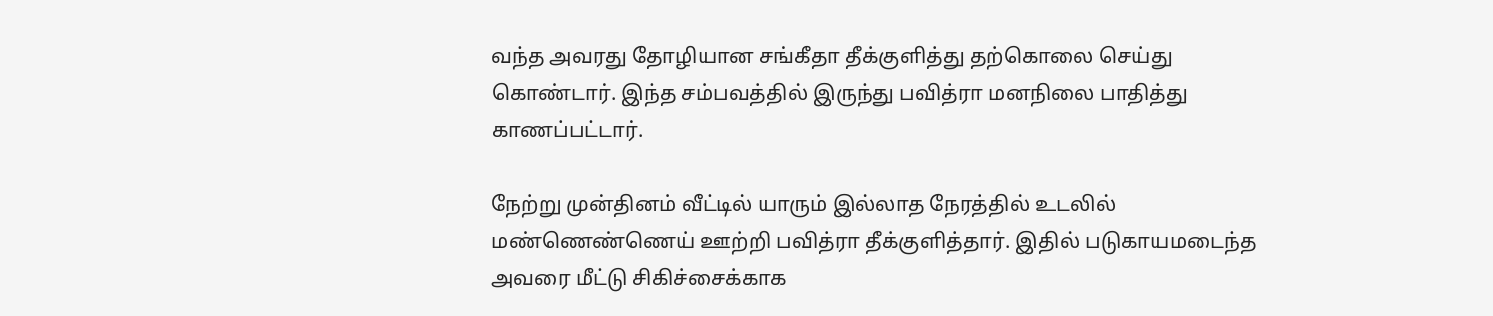வந்த அவரது தோழியான சங்கீதா தீக்குளித்து தற்கொலை செய்து கொண்டார். இந்த சம்பவத்தில் இருந்து பவித்ரா மனநிலை பாதித்து காணப்பட்டார்.

நேற்று முன்தினம் வீட்டில் யாரும் இல்லாத நேரத்தில் உடலில் மண்ணெண்ணெய் ஊற்றி பவித்ரா தீக்குளித்தார். இதில் படுகாயமடைந்த அவரை மீட்டு சிகிச்சைக்காக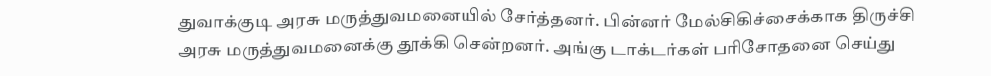துவாக்குடி அரசு மருத்துவமனையில் சேர்த்தனர். பின்னர் மேல்சிகிச்சைக்காக திருச்சி அரசு மருத்துவமனைக்கு தூக்கி சென்றனர். அங்கு டாக்டர்கள் பரிசோதனை செய்து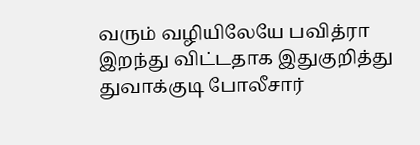வரும் வழியிலேயே பவித்ரா இறந்து விட்டதாக இதுகுறித்து துவாக்குடி போலீசார்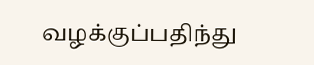வழக்குப்பதிந்து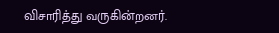விசாரித்து வருகின்றனர்.